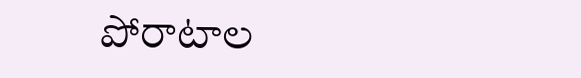పోరాటాల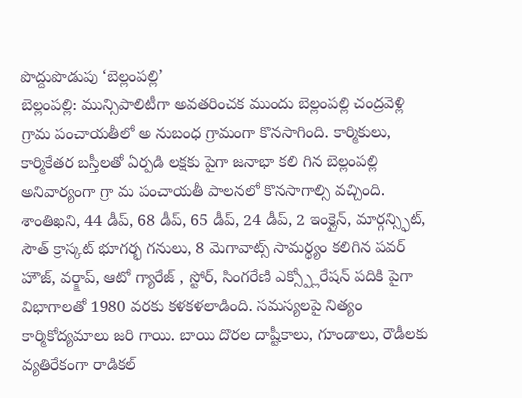పొద్దుపొడుపు ‘బెల్లంపల్లి’
బెల్లంపల్లి: మున్సిపాలిటీగా అవతరించక ముందు బెల్లంపల్లి చంద్రవెళ్లి గ్రామ పంచాయతీలో అ నుబంధ గ్రామంగా కొనసాగింది. కార్మికులు, కార్మికేతర బస్తీలతో ఏర్పడి లక్షకు పైగా జనాభా కలి గిన బెల్లంపల్లి అనివార్యంగా గ్రా మ పంచాయతీ పాలనలో కొనసాగాల్సి వచ్చింది. శాంతిఖని, 44 డీప్, 68 డీప్, 65 డీప్, 24 డీప్, 2 ఇంక్లైన్, మార్గన్స్ఫిట్, సౌత్ క్రాస్కట్ భూగర్భ గనులు, 8 మెగావాట్స్ సామర్థ్యం కలిగిన పవర్ హౌజ్, వర్క్షాప్, ఆటో గ్యారేజ్ , స్టోర్, సింగరేణి ఎక్స్ప్లోరేషన్ పదికి పైగా విభాగాలతో 1980 వరకు కళకళలాడింది. సమస్యలపై నిత్యం కార్మికోద్యమాలు జరి గాయి. బాయి దొరల దాష్టీకాలు, గూండాలు, రౌడీలకు వ్యతిరేకంగా రాడికల్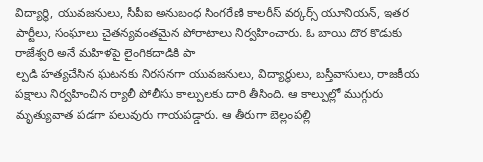విద్యార్థి, యువజనులు, సీపీఐ అనుబంధ సింగరేణి కాలరీస్ వర్కర్స్ యూనియన్, ఇతర పార్టీలు, సంఘాలు చైతన్యవంతమైన పోరాటాలు నిర్వహించారు. ఓ బాయి దొర కొడుకు రాజేశ్వరి అనే మహిళపై లైంగికదాడికి పా
ల్పడి హత్యచేసిన ఘటనకు నిరసనగా యువజనులు, విద్యార్థులు, బస్తీవాసులు, రాజకీయ పక్షాలు నిర్వహించిన ర్యాలీ పోలీసు కాల్పులకు దారి తీసింది. ఆ కాల్పుల్లో ముగ్గురు మృత్యువాత పడగా పలువురు గాయపడ్డారు. ఆ తీరుగా బెల్లంపల్లి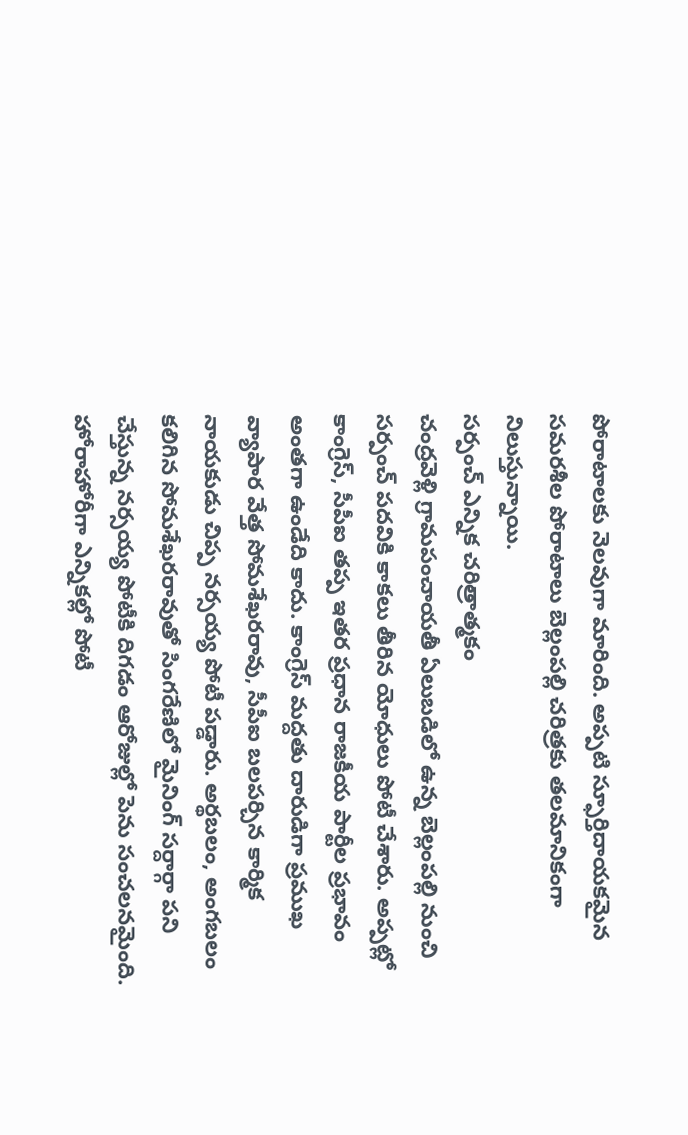పోరాటాలకు నెలవుగా మారింది. అప్పటి స్ఫూర్తిదాయకమైన సమరశీల పోరాటాలు బెల్లంపల్లి చరిత్రకు తలమానికంగా నిలుస్తున్నాయి.
సర్పంచ్ ఎన్నిక చరిత్రాత్మకం
చంద్రవెళ్లి గ్రామపంచాయతీ ఏలుబడిలో ఉన్న బెల్లంపల్లి నుంచి సర్పంచ్ పదవికి కాకలు తీరిన యోధులు పోటీ చేశారు. అప్పట్లో కాంగ్రెస్, సీపీఐ తప్ప ఇతర ప్రధాన రాజకీయ పార్టీల ప్రభావం అంతగా ఉండేది కాదు. కాంగ్రెస్ మద్దతు దారుడిగా ప్రముఖ వ్యాపార వేత్త సోమశేఖరరావు, సీపీఐ బలపర్చిన కార్మిక నాయకుడు చిప్ప నర్సయ్య పోటీ పడ్డారు. అర్థబలం, అంగబలం కలిగిన సోమశేఖరరావుతో సింగరేణిలో మైనింగ్ సర్దార్గా పని చేస్తున్న నర్సయ్య పోటీకి దిగడం ఆరోజుల్లో పెను సంచలనమైంది. హోరాహోరీగా ఎన్నికల్లో పోటీ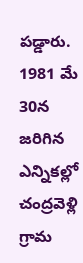పడ్డారు. 1981 మే 30న జరిగిన ఎన్నికల్లో చంద్రవెళ్లి గ్రామ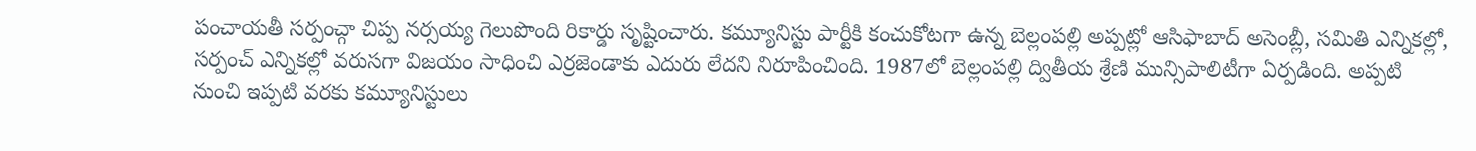పంచాయతీ సర్పంచ్గా చిప్ప నర్సయ్య గెలుపొంది రికార్డు సృష్టించారు. కమ్యూనిస్టు పార్టీకి కంచుకోటగా ఉన్న బెల్లంపల్లి అప్పట్లో ఆసిఫాబాద్ అసెంబ్లీ, సమితి ఎన్నికల్లో, సర్పంచ్ ఎన్నికల్లో వరుసగా విజయం సాధించి ఎర్రజెండాకు ఎదురు లేదని నిరూపించింది. 1987లో బెల్లంపల్లి ద్వితీయ శ్రేణి మున్సిపాలిటీగా ఏర్పడింది. అప్పటి నుంచి ఇప్పటి వరకు కమ్యూనిస్టులు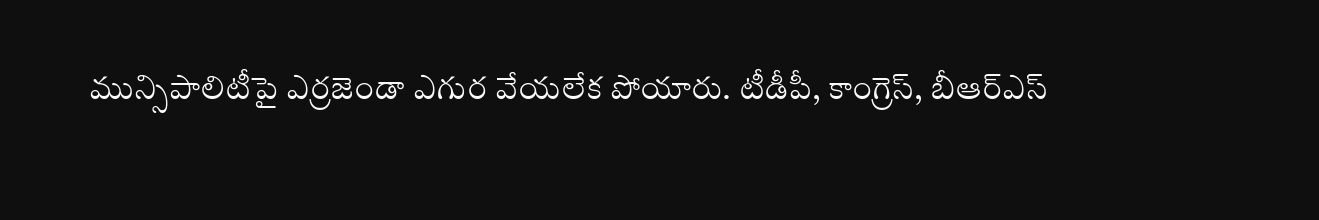మున్సిపాలిటీపై ఎర్రజెండా ఎగుర వేయలేక పోయారు. టీడీపీ, కాంగ్రెస్, బీఆర్ఎస్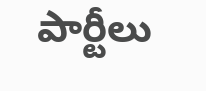పార్టీలు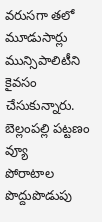వరుసగా తలో మూడుసార్లు మున్సిపాలిటీని కైవసం చేసుకున్నారు.
బెల్లంపల్లి పట్టణం వ్యూ
పోరాటాల పొద్దుపొడుపు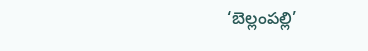‘బెల్లంపల్లి’